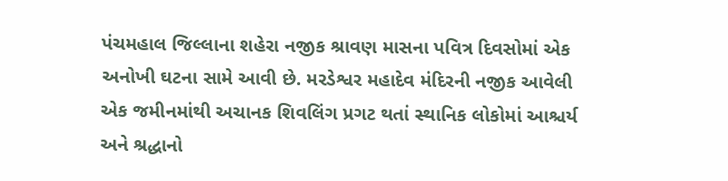પંચમહાલ જિલ્લાના શહેરા નજીક શ્રાવણ માસના પવિત્ર દિવસોમાં એક અનોખી ઘટના સામે આવી છે. મરડેશ્વર મહાદેવ મંદિરની નજીક આવેલી એક જમીનમાંથી અચાનક શિવલિંગ પ્રગટ થતાં સ્થાનિક લોકોમાં આશ્ચર્ય અને શ્રદ્ધાનો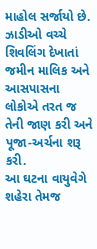માહોલ સર્જાયો છે. ઝાડીઓ વચ્ચે શિવલિંગ દેખાતાં જમીન માલિક અને આસપાસના લોકોએ તરત જ તેની જાણ કરી અને પૂજા-અર્ચના શરૂ કરી.
આ ઘટના વાયુવેગે શહેરા તેમજ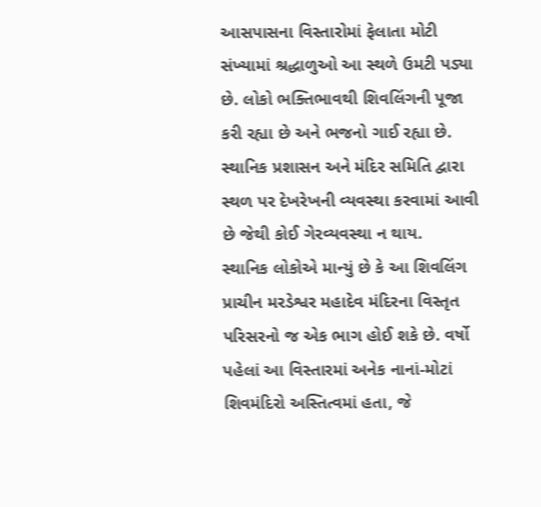આસપાસના વિસ્તારોમાં ફેલાતા મોટી સંખ્યામાં શ્રદ્ધાળુઓ આ સ્થળે ઉમટી પડ્યા છે. લોકો ભક્તિભાવથી શિવલિંગની પૂજા કરી રહ્યા છે અને ભજનો ગાઈ રહ્યા છે. સ્થાનિક પ્રશાસન અને મંદિર સમિતિ દ્વારા સ્થળ પર દેખરેખની વ્યવસ્થા કરવામાં આવી છે જેથી કોઈ ગેરવ્યવસ્થા ન થાય.
સ્થાનિક લોકોએ માન્યું છે કે આ શિવલિંગ પ્રાચીન મરડેશ્વર મહાદેવ મંદિરના વિસ્તૃત પરિસરનો જ એક ભાગ હોઈ શકે છે. વર્ષો પહેલાં આ વિસ્તારમાં અનેક નાનાં-મોટાં શિવમંદિરો અસ્તિત્વમાં હતા, જે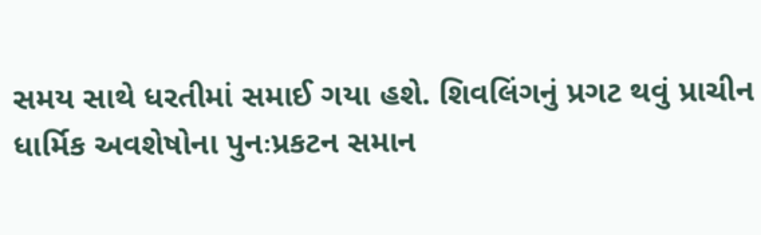સમય સાથે ધરતીમાં સમાઈ ગયા હશે. શિવલિંગનું પ્રગટ થવું પ્રાચીન ધાર્મિક અવશેષોના પુનઃપ્રકટન સમાન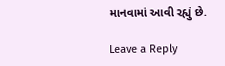માનવામાં આવી રહ્યું છે.

Leave a Reply